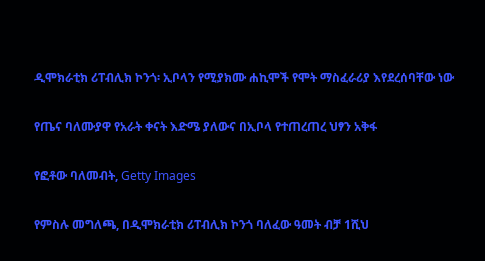ዲሞክራቲክ ሪፐብሊክ ኮንጎ፡ ኢቦላን የሚያክሙ ሐኪሞች የሞት ማስፈራሪያ እየደረሰባቸው ነው

የጤና ባለሙያዋ የአራት ቀናት እድሜ ያለውና በኢቦላ የተጠረጠረ ህፃን አቅፋ

የፎቶው ባለመብት, Getty Images

የምስሉ መግለጫ, በዲሞክራቲክ ሪፐብሊክ ኮንጎ ባለፈው ዓመት ብቻ 1ሺህ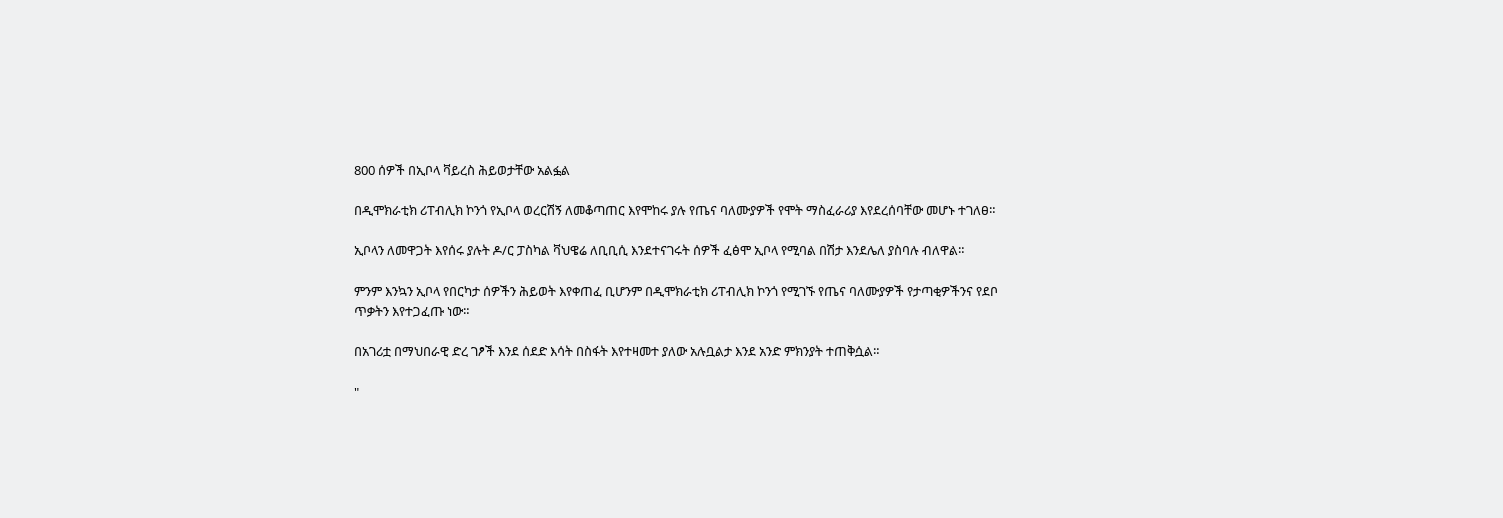800 ሰዎች በኢቦላ ቫይረስ ሕይወታቸው አልፏል

በዲሞክራቲክ ሪፐብሊክ ኮንጎ የኢቦላ ወረርሽኝ ለመቆጣጠር እየሞከሩ ያሉ የጤና ባለሙያዎች የሞት ማስፈራሪያ እየደረሰባቸው መሆኑ ተገለፀ።

ኢቦላን ለመዋጋት እየሰሩ ያሉት ዶ/ር ፓስካል ቫህዌሬ ለቢቢሲ እንደተናገሩት ሰዎች ፈፅሞ ኢቦላ የሚባል በሽታ እንደሌለ ያስባሉ ብለዋል።

ምንም እንኳን ኢቦላ የበርካታ ሰዎችን ሕይወት እየቀጠፈ ቢሆንም በዲሞክራቲክ ሪፐብሊክ ኮንጎ የሚገኙ የጤና ባለሙያዎች የታጣቂዎችንና የደቦ ጥቃትን እየተጋፈጡ ነው።

በአገሪቷ በማህበራዊ ድረ ገፆች እንደ ሰደድ እሳት በስፋት እየተዛመተ ያለው አሉቧልታ እንደ አንድ ምክንያት ተጠቅሷል።

"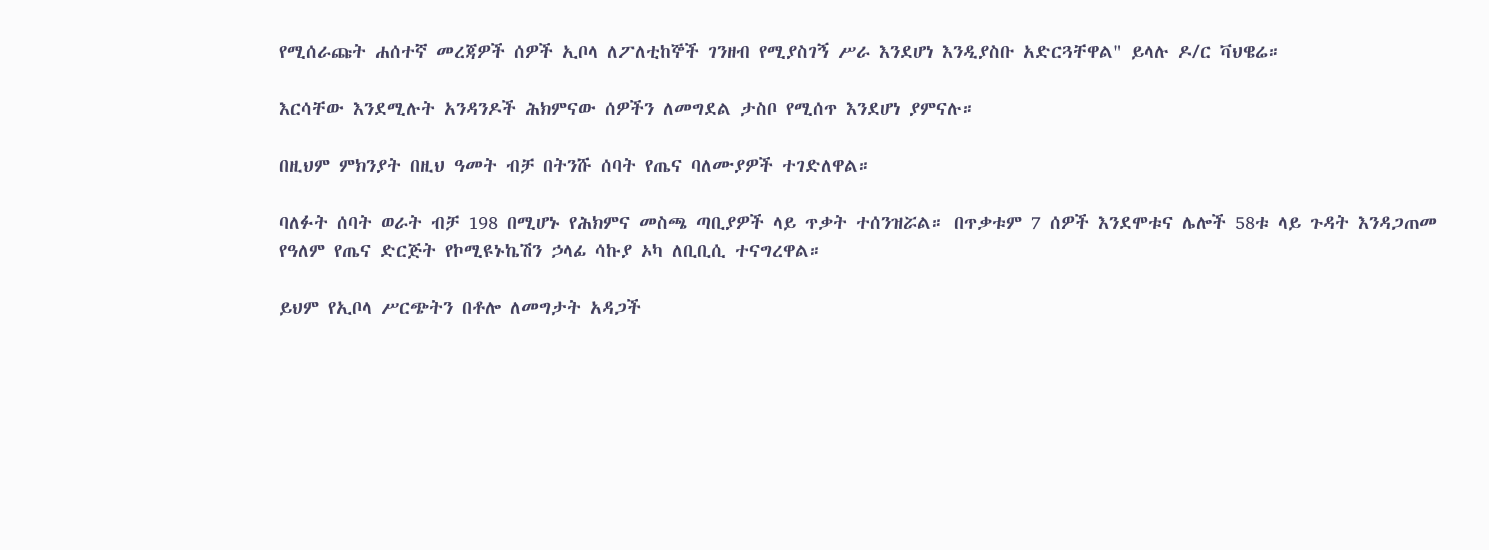የሚሰራጩት ሐሰተኛ መረጃዎች ሰዎች ኢቦላ ለፖለቲከኞች ገንዘብ የሚያስገኝ ሥራ እንደሆነ እንዲያስቡ አድርጓቸዋል" ይላሉ ዶ/ር ቫህዌሬ።

እርሳቸው እንደሚሉት አንዳንዶች ሕክምናው ሰዎችን ለመግደል ታስቦ የሚሰጥ እንደሆነ ያምናሉ።

በዚህም ምክንያት በዚህ ዓመት ብቻ በትንሹ ሰባት የጤና ባለሙያዎች ተገድለዋል።

ባለፉት ሰባት ወራት ብቻ 198 በሚሆኑ የሕክምና መስጫ ጣቢያዎች ላይ ጥቃት ተሰንዝሯል። በጥቃቱም 7 ሰዎች እንደሞቱና ሌሎች 58ቱ ላይ ጉዳት እንዳጋጠመ የዓለም የጤና ድርጅት የኮሚዩኑኬሽን ኃላፊ ሳኩያ ኦካ ለቢቢሲ ተናግረዋል።

ይህም የኢቦላ ሥርጭትን በቶሎ ለመግታት አዳጋች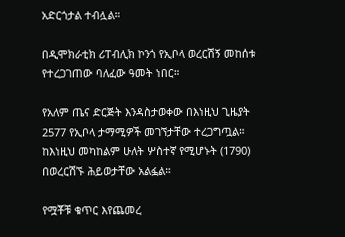አድርጎታል ተብሏል።

በዲሞክራቲክ ሪፐብሊክ ኮንጎ የኢቦላ ወረርሽኝ መከሰቱ የተረጋገጠው ባለፈው ዓመት ነበር።

የአለም ጤና ድርጅት እንዳስታወቀው በእነዚህ ጊዜያት 2577 የኢቦላ ታማሚዎች መገኘታቸው ተረጋግጧል። ከእነዚህ መካከልም ሁለት ሦስተኛ የሚሆኑት (1790) በወረርሽኙ ሕይወታቸው አልፏል።

የሟቾቹ ቁጥር እየጨመረ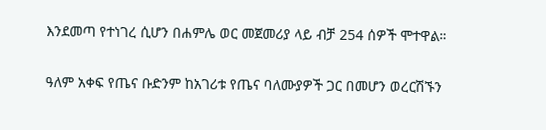እንደመጣ የተነገረ ሲሆን በሐምሌ ወር መጀመሪያ ላይ ብቻ 254 ሰዎች ሞተዋል።

ዓለም አቀፍ የጤና ቡድንም ከአገሪቱ የጤና ባለሙያዎች ጋር በመሆን ወረርሽኙን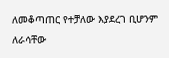ለመቆጣጠር የተቻለው እያደረገ ቢሆንም ለራሳቸው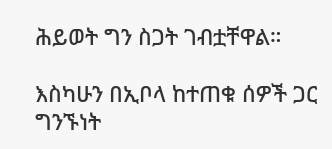ሕይወት ግን ስጋት ገብቷቸዋል።

እስካሁን በኢቦላ ከተጠቁ ሰዎች ጋር ግንኙነት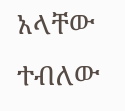አላቸው ተብለው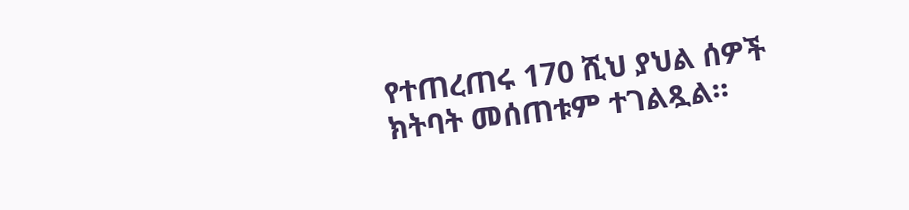የተጠረጠሩ 170 ሺህ ያህል ሰዎች ክትባት መሰጠቱም ተገልጿል።